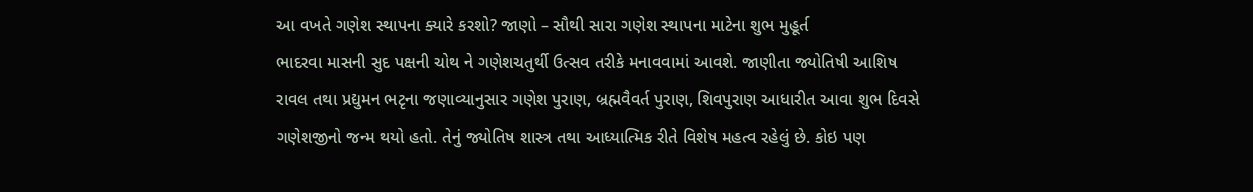આ વખતે ગણેશ સ્થાપના ક્યારે કરશો? જાણો – સૌથી સારા ગણેશ સ્થાપના માટેના શુભ મુહૂર્ત
ભાદરવા માસની સુદ પક્ષની ચોથ ને ગણેશચતુર્થી ઉત્સવ તરીકે મનાવવામાં આવશે. જાણીતા જ્યોતિષી આશિષ રાવલ તથા પ્રદ્યુમન ભટૃના જણાવ્યાનુસાર ગણેશ પુરાણ, બ્રહ્મવૈવર્ત પુરાણ, શિવપુરાણ આધારીત આવા શુભ દિવસે ગણેશજીનો જન્મ થયો હતો. તેનું જ્યોતિષ શાસ્ત્ર તથા આધ્યાત્મિક રીતે વિશેષ મહત્વ રહેલું છે. કોઇ પણ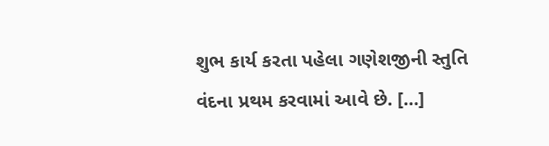શુભ કાર્ય કરતા પહેલા ગણેશજીની સ્તુતિ વંદના પ્રથમ કરવામાં આવે છે. […]